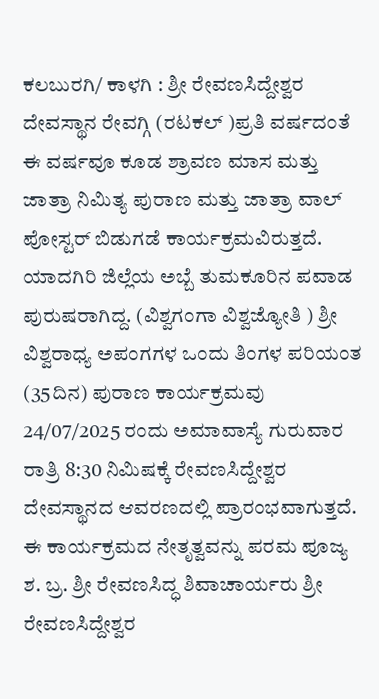ಕಲಬುರಗಿ/ ಕಾಳಗಿ : ಶ್ರೀ ರೇವಣಸಿದ್ದೇಶ್ವರ ದೇವಸ್ಥಾನ ರೇವಗ್ಗಿ (ರಟಕಲ್ )ಪ್ರತಿ ವರ್ಷದಂತೆ ಈ ವರ್ಷವೂ ಕೂಡ ಶ್ರಾವಣ ಮಾಸ ಮತ್ತು ಜಾತ್ರಾ ನಿಮಿತ್ಯ ಪುರಾಣ ಮತ್ತು ಜಾತ್ರಾ ವಾಲ್ ಪೋಸ್ಟರ್ ಬಿಡುಗಡೆ ಕಾರ್ಯಕ್ರಮವಿರುತ್ತದೆ.
ಯಾದಗಿರಿ ಜಿಲ್ಲೆಯ ಅಬ್ಬೆ ತುಮಕೂರಿನ ಪವಾಡ ಪುರುಷರಾಗಿದ್ದ. (ವಿಶ್ವಗಂಗಾ ವಿಶ್ವಜ್ಯೋತಿ ) ಶ್ರೀ ವಿಶ್ವರಾಧ್ಯ ಅಪಂಗಗಳ ಒಂದು ತಿಂಗಳ ಪರಿಯಂತ (35ದಿನ) ಪುರಾಣ ಕಾರ್ಯಕ್ರಮವು 24/07/2025 ರಂದು ಅಮಾವಾಸ್ಯೆ ಗುರುವಾರ ರಾತ್ರಿ 8:30 ನಿಮಿಷಕ್ಕೆ ರೇವಣಸಿದ್ದೇಶ್ವರ ದೇವಸ್ಥಾನದ ಆವರಣದಲ್ಲಿ ಪ್ರಾರಂಭವಾಗುತ್ತದೆ.
ಈ ಕಾರ್ಯಕ್ರಮದ ನೇತೃತ್ವವನ್ನು ಪರಮ ಪೂಜ್ಯ ಶ. ಬ್ರ. ಶ್ರೀ ರೇವಣಸಿದ್ಧ ಶಿವಾಚಾರ್ಯರು ಶ್ರೀ ರೇವಣಸಿದ್ದೇಶ್ವರ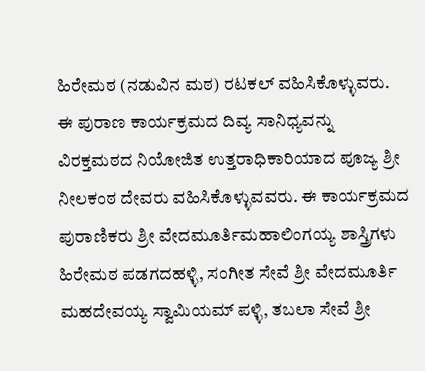ಹಿರೇಮಠ (ನಡುವಿನ ಮಠ) ರಟಕಲ್ ವಹಿಸಿಕೊಳ್ಳುವರು.
ಈ ಪುರಾಣ ಕಾರ್ಯಕ್ರಮದ ದಿವ್ಯ ಸಾನಿಧ್ಯವನ್ನು ವಿರಕ್ತಮಠದ ನಿಯೋಜಿತ ಉತ್ತರಾಧಿಕಾರಿಯಾದ ಪೂಜ್ಯ ಶ್ರೀ ನೀಲಕಂಠ ದೇವರು ವಹಿಸಿಕೊಳ್ಳುವವರು. ಈ ಕಾರ್ಯಕ್ರಮದ ಪುರಾಣಿಕರು ಶ್ರೀ ವೇದಮೂರ್ತಿಮಹಾಲಿಂಗಯ್ಯ ಶಾಸ್ತ್ರಿಗಳು ಹಿರೇಮಠ ಪಡಗದಹಳ್ಳಿ, ಸಂಗೀತ ಸೇವೆ ಶ್ರೀ ವೇದಮೂರ್ತಿ ಮಹದೇವಯ್ಯ ಸ್ವಾಮಿಯಮ್ ಪಳ್ಳಿ, ತಬಲಾ ಸೇವೆ ಶ್ರೀ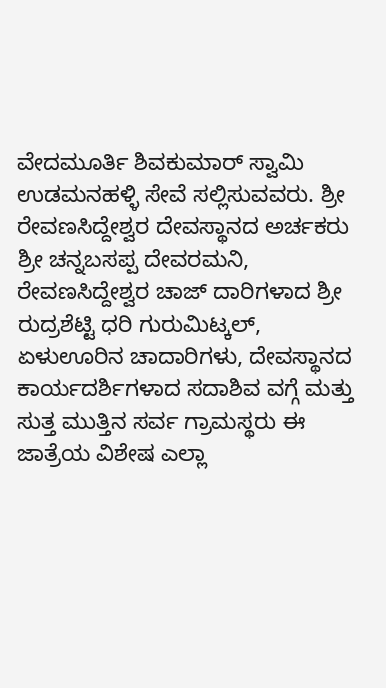ವೇದಮೂರ್ತಿ ಶಿವಕುಮಾರ್ ಸ್ವಾಮಿ ಉಡಮನಹಳ್ಳಿ ಸೇವೆ ಸಲ್ಲಿಸುವವರು. ಶ್ರೀ ರೇವಣಸಿದ್ದೇಶ್ವರ ದೇವಸ್ಥಾನದ ಅರ್ಚಕರು ಶ್ರೀ ಚನ್ನಬಸಪ್ಪ ದೇವರಮನಿ, ರೇವಣಸಿದ್ದೇಶ್ವರ ಚಾಜ್ ದಾರಿಗಳಾದ ಶ್ರೀ ರುದ್ರಶೆಟ್ಟಿ ಧರಿ ಗುರುಮಿಟ್ಕಲ್, ಏಳುಊರಿನ ಚಾದಾರಿಗಳು, ದೇವಸ್ಥಾನದ ಕಾರ್ಯದರ್ಶಿಗಳಾದ ಸದಾಶಿವ ವಗ್ಗೆ ಮತ್ತು ಸುತ್ತ ಮುತ್ತಿನ ಸರ್ವ ಗ್ರಾಮಸ್ಥರು ಈ ಜಾತ್ರೆಯ ವಿಶೇಷ ಎಲ್ಲಾ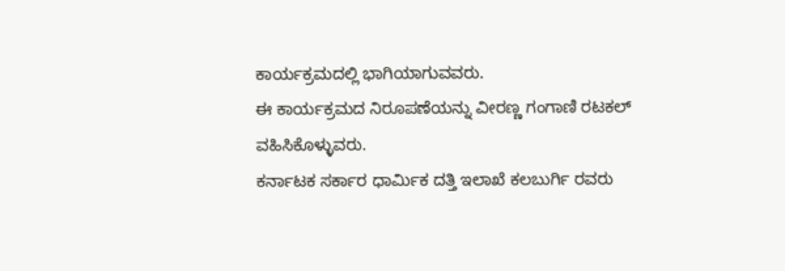ಕಾರ್ಯಕ್ರಮದಲ್ಲಿ ಭಾಗಿಯಾಗುವವರು.
ಈ ಕಾರ್ಯಕ್ರಮದ ನಿರೂಪಣೆಯನ್ನು ವೀರಣ್ಣ ಗಂಗಾಣಿ ರಟಕಲ್ ವಹಿಸಿಕೊಳ್ಳುವರು.
ಕರ್ನಾಟಕ ಸರ್ಕಾರ ಧಾರ್ಮಿಕ ದತ್ತಿ ಇಲಾಖೆ ಕಲಬುರ್ಗಿ ರವರು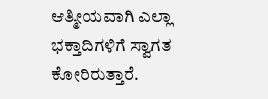ಆತ್ಮೀಯವಾಗಿ ಎಲ್ಲಾ ಭಕ್ತಾದಿಗಳಿಗೆ ಸ್ವಾಗತ ಕೋರಿರುತ್ತಾರೆ.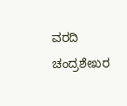ವರದಿ ಚಂದ್ರಶೇಖರ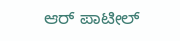ಆರ್ ಪಾಟೀಲ್